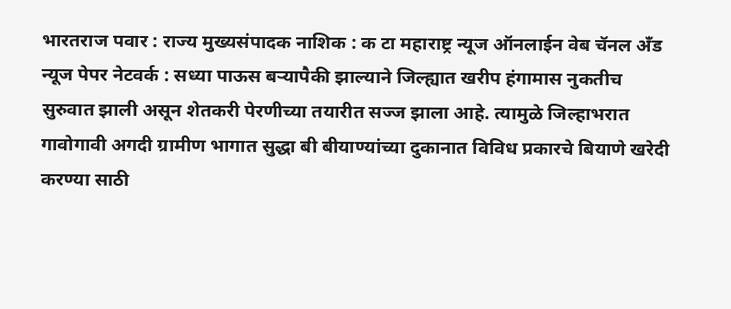भारतराज पवार : राज्य मुख्यसंपादक नाशिक : क टा महाराष्ट्र न्यूज ऑनलाईन वेब चॅनल अँड न्यूज पेपर नेटवर्क : सध्या पाऊस बऱ्यापैकी झाल्याने जिल्ह्यात खरीप हंगामास नुकतीच सुरुवात झाली असून शेतकरी पेरणीच्या तयारीत सज्ज झाला आहे. त्यामुळे जिल्हाभरात गावोगावी अगदी ग्रामीण भागात सुद्धा बी बीयाण्यांच्या दुकानात विविध प्रकारचे बियाणे खरेदी करण्या साठी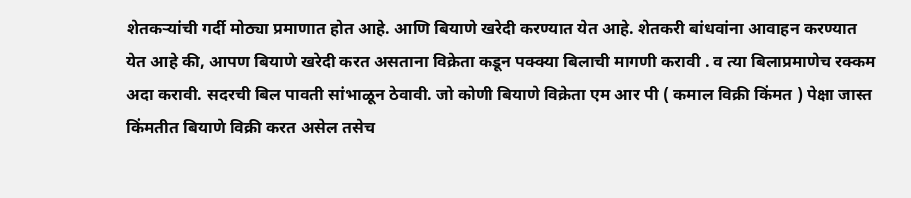शेतकऱ्यांची गर्दी मोठ्या प्रमाणात होत आहे. आणि बियाणे खरेदी करण्यात येत आहे. शेतकरी बांधवांना आवाहन करण्यात येत आहे की, आपण बियाणे खरेदी करत असताना विक्रेता कडून पक्क्या बिलाची मागणी करावी . व त्या बिलाप्रमाणेच रक्कम अदा करावी. सदरची बिल पावती सांभाळून ठेवावी. जो कोणी बियाणे विक्रेता एम आर पी ( कमाल विक्री किंमत ) पेक्षा जास्त किंमतीत बियाणे विक्री करत असेल तसेच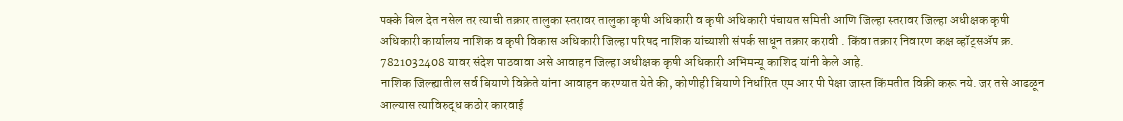पक्के बिल देत नसेल तर त्याची तक्रार तालुका स्तरावर तालुका कृषी अधिकारी व कृषी अधिकारी पंचायत समिती आणि जिल्हा स्तरावर जिल्हा अधीक्षक कृषी अधिकारी कार्यालय नाशिक व कृषी विकास अधिकारी जिल्हा परिषद नाशिक यांच्याशी संपर्क साधून तक्रार करावी . किंवा तक्रार निवारण कक्ष व्हॉट्सॲप क्र. 7821032408 यावर संदेश पाठवावा असे आवाहन जिल्हा अधीक्षक कृषी अधिकारी अभिमन्यू काशिद यांनी केले आहे.
नाशिक जिल्ह्यातील सर्व बियाणे विक्रेते यांना आवाहन करण्यात येते की, कोणीही बियाणे निर्धारित एम आर पी पेक्षा जास्त किंमतीत विक्री करू नये. जर तसे आढळून आल्यास त्याविरुद्ध कठोर कारवाई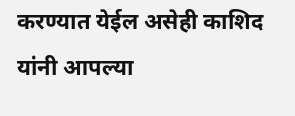करण्यात येईल असेही काशिद यांनी आपल्या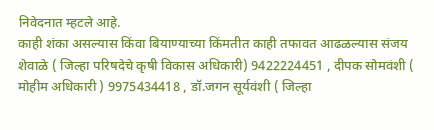निवेदनात म्हटले आहे.
काही शंका असल्यास किंवा बियाण्याच्या किंमतीत काही तफावत आढळल्यास संजय शेवाळे ( जिल्हा परिषदेचे कृषी विकास अधिकारी) 9422224451 , दीपक सोमवंशी ( मोहीम अधिकारी ) 9975434418 , डॉ.जगन सूर्यवंशी ( जिल्हा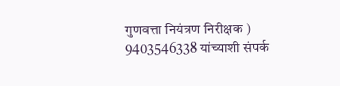गुणवत्ता नियंत्रण निरीक्षक ) 9403546338 यांच्याशी संपर्क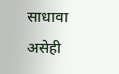साधावा असेही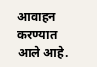आवाहन करण्यात आले आहे.